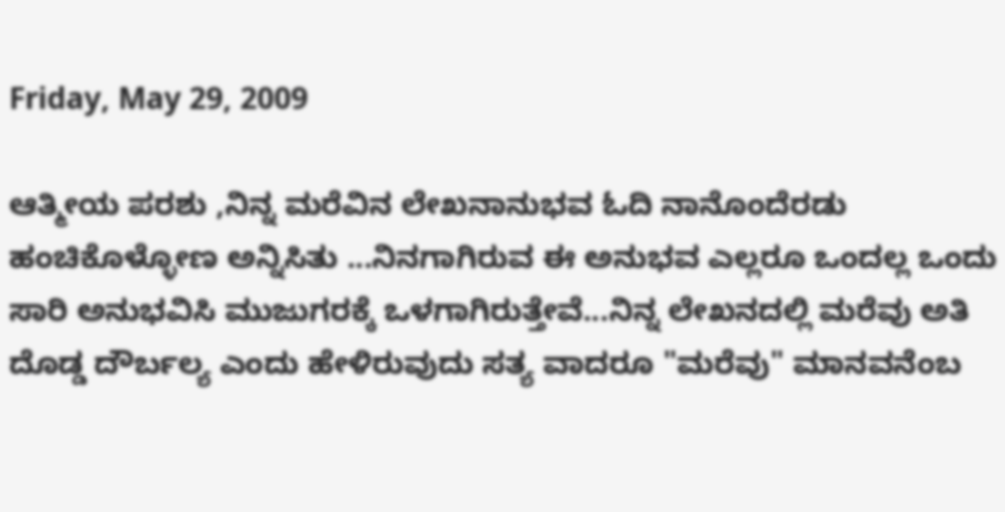Friday, May 29, 2009

ಆತ್ಮೀಯ ಪರಶು ,ನಿನ್ನ ಮರೆವಿನ ಲೇಖನಾನುಭವ ಓದಿ ನಾನೊಂದೆರಡು ಹಂಚಿಕೊಳ್ಳೋಣ ಅನ್ನಿಸಿತು ...ನಿನಗಾಗಿರುವ ಈ ಅನುಭವ ಎಲ್ಲರೂ ಒಂದಲ್ಲ ಒಂದು ಸಾರಿ ಅನುಭವಿಸಿ ಮುಜುಗರಕ್ಕೆ ಒಳಗಾಗಿರುತ್ತೇವೆ...ನಿನ್ನ ಲೇಖನದಲ್ಲಿ ಮರೆವು ಅತಿ ದೊಡ್ಡ ದೌರ್ಬಲ್ಯ ಎಂದು ಹೇಳಿರುವುದು ಸತ್ಯ ವಾದರೂ "ಮರೆವು" ಮಾನವನೆಂಬ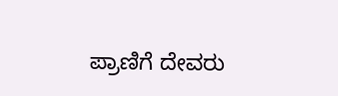ಪ್ರಾಣಿಗೆ ದೇವರು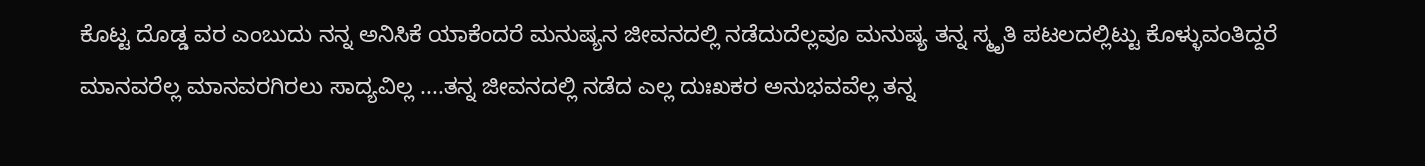ಕೊಟ್ಟ ದೊಡ್ಡ ವರ ಎಂಬುದು ನನ್ನ ಅನಿಸಿಕೆ ಯಾಕೆಂದರೆ ಮನುಷ್ಯನ ಜೀವನದಲ್ಲಿ ನಡೆದುದೆಲ್ಲವೂ ಮನುಷ್ಯ ತನ್ನ ಸ್ಮೃತಿ ಪಟಲದಲ್ಲಿಟ್ಟು ಕೊಳ್ಳುವಂತಿದ್ದರೆ ಮಾನವರೆಲ್ಲ ಮಾನವರಗಿರಲು ಸಾದ್ಯವಿಲ್ಲ ....ತನ್ನ ಜೀವನದಲ್ಲಿ ನಡೆದ ಎಲ್ಲ ದುಃಖಕರ ಅನುಭವವೆಲ್ಲ ತನ್ನ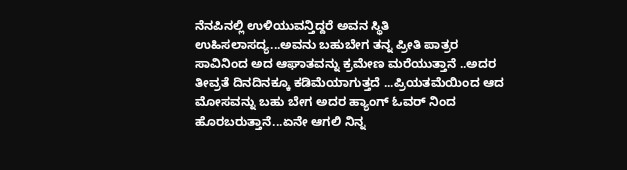ನೆನಪಿನಲ್ಲಿ ಉಳಿಯುವನ್ತಿದ್ದರೆ ಅವನ ಸ್ಥಿತಿ ಉಹಿಸಲಾಸದ್ಯ...ಅವನು ಬಹುಬೇಗ ತನ್ನ ಪ್ರೀತಿ ಪಾತ್ರರ ಸಾವಿನಿಂದ ಅದ ಆಘಾತವನ್ನು ಕ್ರಮೇಣ ಮರೆಯುತ್ತಾನೆ ..ಅದರ ತೀವ್ರತೆ ದಿನದಿನಕ್ಕೂ ಕಡಿಮೆಯಾಗುತ್ತದೆ ...ಪ್ರಿಯತಮೆಯಿಂದ ಆದ ಮೋಸವನ್ನು ಬಹು ಬೇಗ ಅದರ ಹ್ಯಾಂಗ್ ಓವರ್ ನಿಂದ ಹೊರಬರುತ್ತಾನೆ...ಏನೇ ಆಗಲಿ ನಿನ್ನ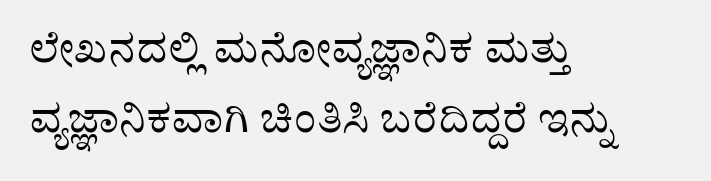ಲೇಖನದಲ್ಲಿ ಮನೋವ್ಯಜ್ಞಾನಿಕ ಮತ್ತು ವ್ಯಜ್ಞಾನಿಕವಾಗಿ ಚಿಂತಿಸಿ ಬರೆದಿದ್ದರೆ ಇನ್ನು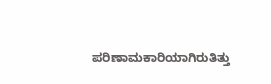ಪರಿಣಾಮಕಾರಿಯಾಗಿರುತಿತ್ತು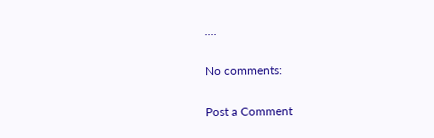....

No comments:

Post a Comment